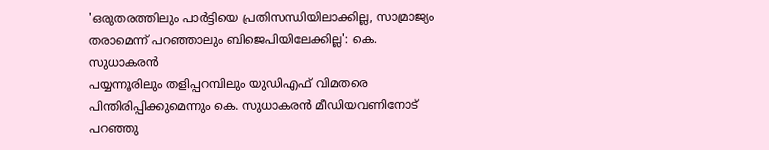'ഒരുതരത്തിലും പാർട്ടിയെ പ്രതിസന്ധിയിലാക്കില്ല, സാമ്രാജ്യം തരാമെന്ന് പറഞ്ഞാലും ബിജെപിയിലേക്കില്ല': കെ. സുധാകരൻ
പയ്യന്നൂരിലും തളിപ്പറമ്പിലും യുഡിഎഫ് വിമതരെ പിന്തിരിപ്പിക്കുമെന്നും കെ. സുധാകരൻ മീഡിയവണിനോട് പറഞ്ഞു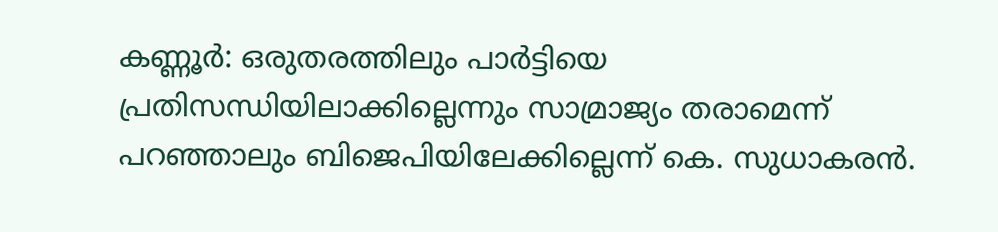കണ്ണൂർ: ഒരുതരത്തിലും പാർട്ടിയെ പ്രതിസന്ധിയിലാക്കില്ലെന്നും സാമ്രാജ്യം തരാമെന്ന് പറഞ്ഞാലും ബിജെപിയിലേക്കില്ലെന്ന് കെ. സുധാകരൻ.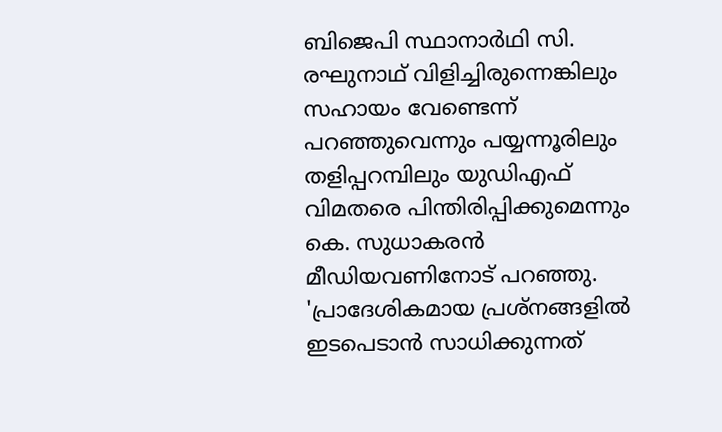ബിജെപി സ്ഥാനാർഥി സി. രഘുനാഥ് വിളിച്ചിരുന്നെങ്കിലും സഹായം വേണ്ടെന്ന് പറഞ്ഞുവെന്നും പയ്യന്നൂരിലും തളിപ്പറമ്പിലും യുഡിഎഫ് വിമതരെ പിന്തിരിപ്പിക്കുമെന്നും കെ. സുധാകരൻ മീഡിയവണിനോട് പറഞ്ഞു.
'പ്രാദേശികമായ പ്രശ്നങ്ങളിൽ ഇടപെടാൻ സാധിക്കുന്നത്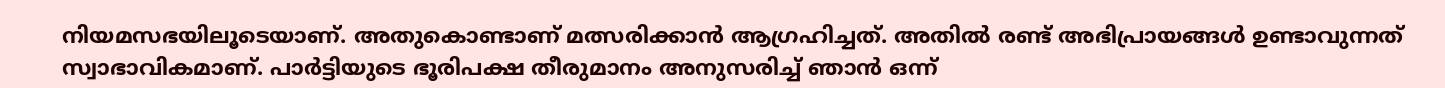നിയമസഭയിലൂടെയാണ്. അതുകൊണ്ടാണ് മത്സരിക്കാൻ ആഗ്രഹിച്ചത്. അതിൽ രണ്ട് അഭിപ്രായങ്ങൾ ഉണ്ടാവുന്നത് സ്വാഭാവികമാണ്. പാർട്ടിയുടെ ഭൂരിപക്ഷ തീരുമാനം അനുസരിച്ച് ഞാൻ ഒന്ന്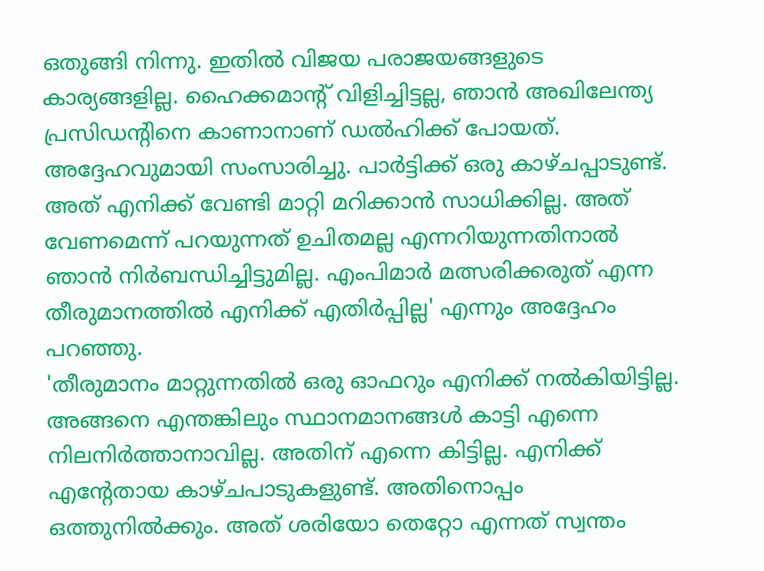ഒതുങ്ങി നിന്നു. ഇതിൽ വിജയ പരാജയങ്ങളുടെ കാര്യങ്ങളില്ല. ഹൈക്കമാൻ്റ് വിളിച്ചിട്ടല്ല, ഞാൻ അഖിലേന്ത്യ പ്രസിഡൻ്റിനെ കാണാനാണ് ഡൽഹിക്ക് പോയത്. അദ്ദേഹവുമായി സംസാരിച്ചു. പാർട്ടിക്ക് ഒരു കാഴ്ചപ്പാടുണ്ട്. അത് എനിക്ക് വേണ്ടി മാറ്റി മറിക്കാൻ സാധിക്കില്ല. അത് വേണമെന്ന് പറയുന്നത് ഉചിതമല്ല എന്നറിയുന്നതിനാൽ ഞാൻ നിർബന്ധിച്ചിട്ടുമില്ല. എംപിമാർ മത്സരിക്കരുത് എന്ന തീരുമാനത്തിൽ എനിക്ക് എതിർപ്പില്ല' എന്നും അദ്ദേഹം പറഞ്ഞു.
'തീരുമാനം മാറ്റുന്നതിൽ ഒരു ഓഫറും എനിക്ക് നൽകിയിട്ടില്ല. അങ്ങനെ എന്തങ്കിലും സ്ഥാനമാനങ്ങൾ കാട്ടി എന്നെ നിലനിർത്താനാവില്ല. അതിന് എന്നെ കിട്ടില്ല. എനിക്ക് എൻ്റേതായ കാഴ്ചപാടുകളുണ്ട്. അതിനൊപ്പം ഒത്തുനിൽക്കും. അത് ശരിയോ തെറ്റോ എന്നത് സ്വന്തം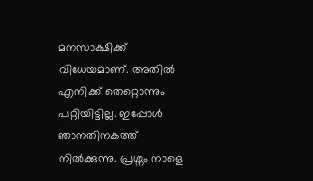മനസാക്ഷിക്ക് വിധേയമാണ്. അതിൽ എനിക്ക് തെറ്റൊന്നും പറ്റിയിട്ടില്ല. ഇപ്പോൾ ഞാനതിനകത്ത് നിൽക്കുന്നു. പ്രശ്നം നാളെ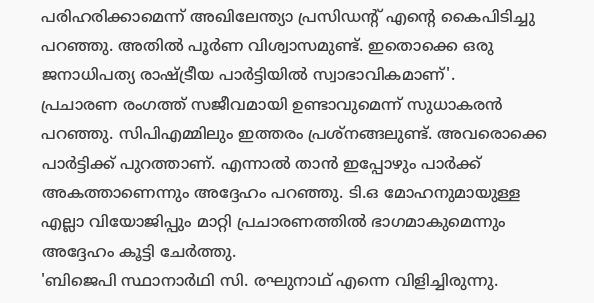പരിഹരിക്കാമെന്ന് അഖിലേന്ത്യാ പ്രസിഡൻ്റ് എൻ്റെ കൈപിടിച്ചു പറഞ്ഞു. അതിൽ പൂർണ വിശ്വാസമുണ്ട്. ഇതൊക്കെ ഒരു ജനാധിപത്യ രാഷ്ട്രീയ പാർട്ടിയിൽ സ്വാഭാവികമാണ്'.
പ്രചാരണ രംഗത്ത് സജീവമായി ഉണ്ടാവുമെന്ന് സുധാകരൻ പറഞ്ഞു. സിപിഎമ്മിലും ഇത്തരം പ്രശ്നങ്ങലുണ്ട്. അവരൊക്കെ പാർട്ടിക്ക് പുറത്താണ്. എന്നാൽ താൻ ഇപ്പോഴും പാർക്ക് അകത്താണെന്നും അദ്ദേഹം പറഞ്ഞു. ടി.ഒ മോഹനുമായുള്ള എല്ലാ വിയോജിപ്പും മാറ്റി പ്രചാരണത്തിൽ ഭാഗമാകുമെന്നും അദ്ദേഹം കൂട്ടി ചേർത്തു.
'ബിജെപി സ്ഥാനാർഥി സി. രഘുനാഥ് എന്നെ വിളിച്ചിരുന്നു.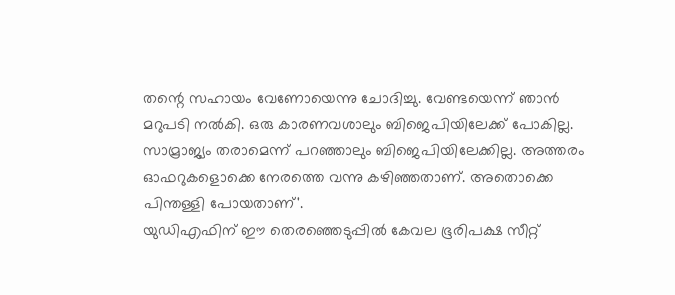തന്റെ സഹായം വേണോയെന്നു ചോദിച്ചു. വേണ്ടയെന്ന് ഞാൻ മറുപടി നൽകി. ഒരു കാരണവശാലും ബിജെപിയിലേക്ക് പോകില്ല. സാമ്രാജ്യം തരാമെന്ന് പറഞ്ഞാലും ബിജെപിയിലേക്കില്ല. അത്തരം ഓഫറുകളൊക്കെ നേരത്തെ വന്നു കഴിഞ്ഞതാണ്. അതൊക്കെ പിന്തള്ളി പോയതാണ്'.
യുഡിഎഫിന് ഈ തെരഞ്ഞെടുപ്പിൽ കേവല ഭൂരിപക്ഷ സീറ്റ്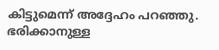കിട്ടുമെന്ന് അദ്ദേഹം പറഞ്ഞു. ഭരിക്കാനുള്ള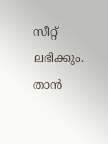സീറ്റ് ലഭിക്കും. താൻ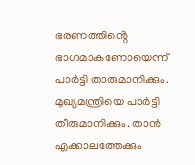ഭരണത്തിൻ്റെ ഭാഗമാകണോയെന്ന് പാർട്ടി താരുമാനിക്കും. മുഖ്യമന്ത്രിയെ പാർട്ടി തീരുമാനിക്കും. താൻ എക്കാലത്തേക്കും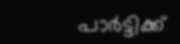പാർട്ടിക്ക്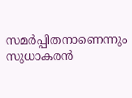സമർപ്പിതനാണെന്നും സുധാകരൻ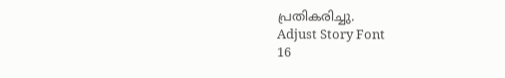പ്രതികരിച്ചു.
Adjust Story Font
16